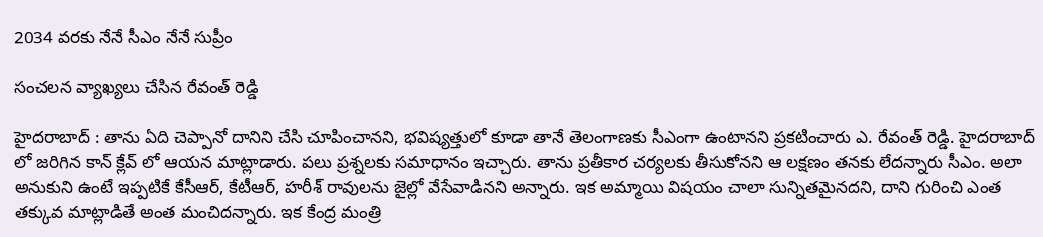2034 వ‌ర‌కు నేనే సీఎం నేనే సుప్రీం

సంచ‌ల‌న వ్యాఖ్య‌లు చేసిన రేవంత్ రెడ్డి

హైద‌రాబాద్ : తాను ఏది చెప్పానో దానిని చేసి చూపించాన‌ని, భ‌విష్య‌త్తులో కూడా తానే తెలంగాణ‌కు సీఎంగా ఉంటాన‌ని ప్ర‌క‌టించారు ఎ. రేవంత్ రెడ్డి. హైద‌రాబాద్ లో జ‌రిగిన కాన్ క్లేవ్ లో ఆయ‌న మాట్లాడారు. ప‌లు ప్ర‌శ్న‌ల‌కు స‌మాధానం ఇచ్చారు. తాను ప్ర‌తీకార చ‌ర్య‌ల‌కు తీసుకోన‌ని ఆ ల‌క్ష‌ణం త‌న‌కు లేద‌న్నారు సీఎం. అలా అనుకుని ఉంటే ఇప్ప‌టికే కేసీఆర్, కేటీఆర్, హరీశ్ రావుల‌ను జైల్లో వేసేవాడిన‌ని అన్నారు. ఇక అమ్మాయి విషయం చాలా సున్నిత‌మైన‌ద‌ని, దాని గురించి ఎంత త‌క్కువ మాట్లాడితే అంత మంచిద‌న్నారు. ఇక కేంద్ర మంత్రి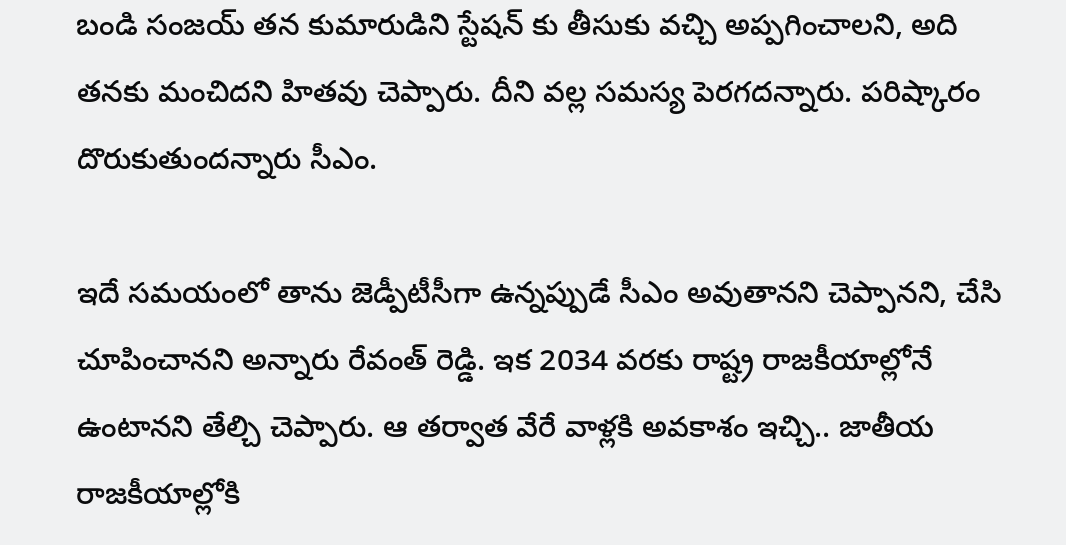బండి సంజ‌య్ త‌న కుమారుడిని స్టేష‌న్ కు తీసుకు వ‌చ్చి అప్ప‌గించాల‌ని, అది త‌న‌కు మంచిద‌ని హిత‌వు చెప్పారు. దీని వ‌ల్ల స‌మ‌స్య పెర‌గ‌ద‌న్నారు. ప‌రిష్కారం దొరుకుతుంద‌న్నారు సీఎం.

ఇదే స‌మ‌యంలో తాను జెడ్పీటీసీగా ఉన్న‌ప్పుడే సీఎం అవుతాన‌ని చెప్పాన‌ని, చేసి చూపించాన‌ని అన్నారు రేవంత్ రెడ్డి. ఇక‌ 2034 వరకు రాష్ట్ర రాజకీయాల్లోనే ఉంటానని తేల్చి చెప్పారు. ఆ త‌ర్వాత వేరే వాళ్లకి అవకాశం ఇచ్చి.. జాతీయ రాజకీయాల్లోకి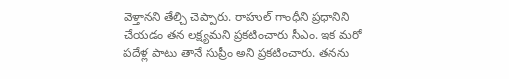వెళ్తానని తేల్చి చెప్పారు. రాహుల్ గాంధీని ప్రధానిని చేయ‌డం త‌న ల‌క్ష్య‌మ‌ని ప్ర‌క‌టించారు సీఎం. ఇక మ‌రో ప‌దేళ్ల పాటు తానే సుప్రీం అని ప్ర‌క‌టించారు. త‌న‌ను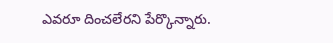ఎవ‌రూ దించ‌లేర‌ని పేర్కొన్నారు.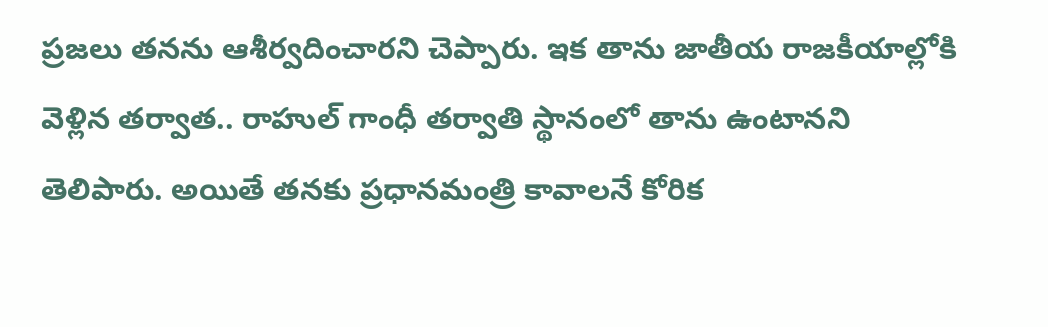ప్ర‌జ‌లు త‌న‌ను ఆశీర్వ‌దించార‌ని చెప్పారు. ఇక తాను జాతీయ రాజకీయాల్లోకి వెళ్లిన తర్వాత.. రాహుల్‌ గాంధీ తర్వాతి స్థానంలో తాను ఉంటానని తెలిపారు. అయితే త‌న‌కు ప్రధానమంత్రి కావాలనే కోరిక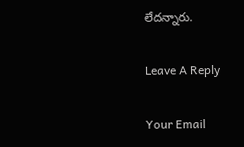లేద‌న్నారు.

Leave A Reply

Your Email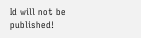Id will not be published!